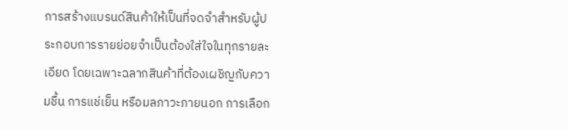การสร้างแบรนด์สินค้าให้เป็นที่จดจำสำหรับผู้ประกอบการรายย่อยจำเป็นต้องใส่ใจในทุกรายละเอียด โดยเฉพาะฉลากสินค้าที่ต้องเผชิญกับความชื้น การแช่เย็น หรือมลภาวะภายนอก การเลือก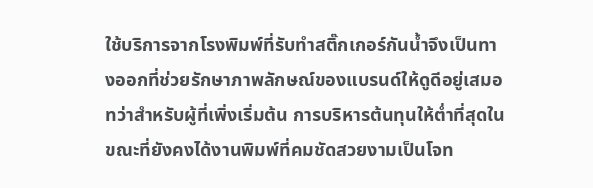ใช้บริการจากโรงพิมพ์ที่รับทําสติ๊กเกอร์กันน้ำจึงเป็นทางออกที่ช่วยรักษาภาพลักษณ์ของแบรนด์ให้ดูดีอยู่เสมอ ทว่าสำหรับผู้ที่เพิ่งเริ่มต้น การบริหารต้นทุนให้ต่ำที่สุดในขณะที่ยังคงได้งานพิมพ์ที่คมชัดสวยงามเป็นโจท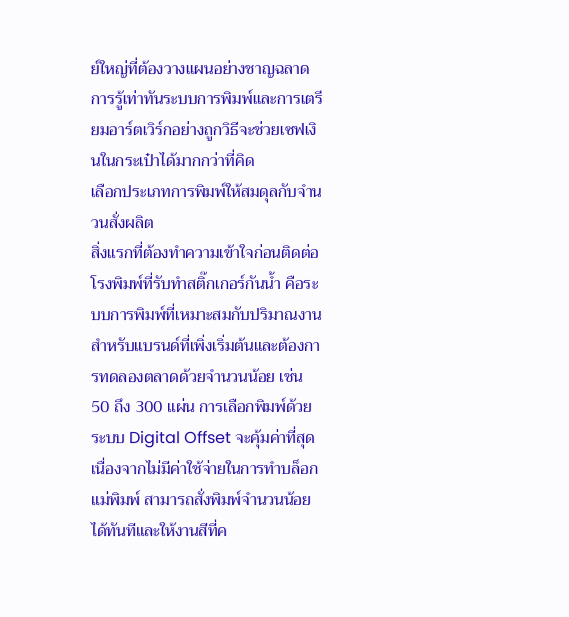ย์ใหญ่ที่ต้องวางแผนอย่างชาญฉลาด การรู้เท่าทันระบบการพิมพ์และการเตรียมอาร์ตเวิร์กอย่างถูกวิธีจะช่วยเซฟเงินในกระเป๋าได้มากกว่าที่คิด
เลือกประเภทการพิมพ์ให้สมดุลกับจำนวนสั่งผลิต
สิ่งแรกที่ต้องทำความเข้าใจก่อนติดต่อโรงพิมพ์ที่รับทําสติ๊กเกอร์กันน้ำ คือระบบการพิมพ์ที่เหมาะสมกับปริมาณงาน สำหรับแบรนด์ที่เพิ่งเริ่มต้นและต้องการทดลองตลาดด้วยจำนวนน้อย เช่น 50 ถึง 300 แผ่น การเลือกพิมพ์ด้วยระบบ Digital Offset จะคุ้มค่าที่สุด เนื่องจากไม่มีค่าใช้จ่ายในการทำบล็อกแม่พิมพ์ สามารถสั่งพิมพ์จำนวนน้อยได้ทันทีและให้งานสีที่ค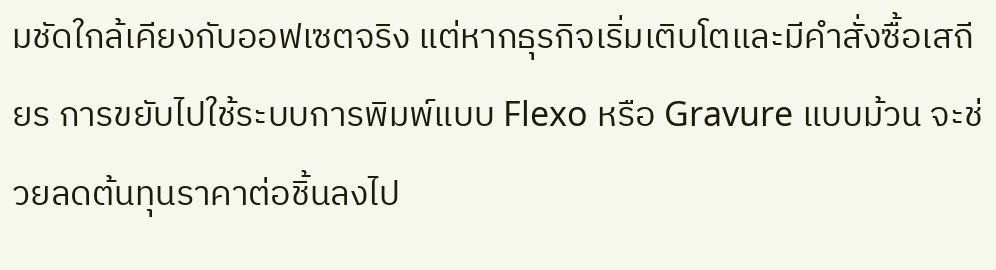มชัดใกล้เคียงกับออฟเซตจริง แต่หากธุรกิจเริ่มเติบโตและมีคำสั่งซื้อเสถียร การขยับไปใช้ระบบการพิมพ์แบบ Flexo หรือ Gravure แบบม้วน จะช่วยลดต้นทุนราคาต่อชิ้นลงไป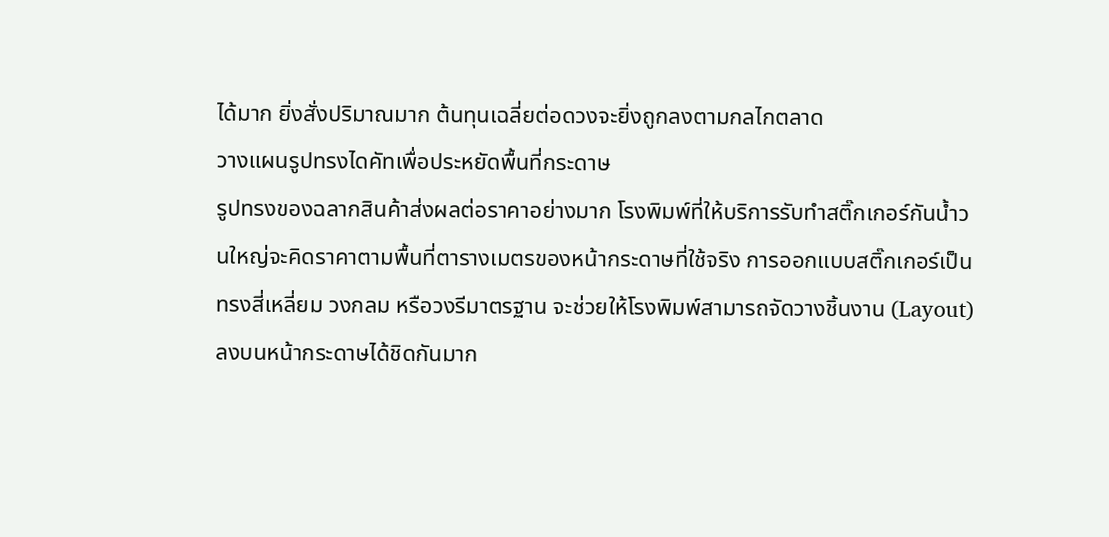ได้มาก ยิ่งสั่งปริมาณมาก ต้นทุนเฉลี่ยต่อดวงจะยิ่งถูกลงตามกลไกตลาด
วางแผนรูปทรงไดคัทเพื่อประหยัดพื้นที่กระดาษ
รูปทรงของฉลากสินค้าส่งผลต่อราคาอย่างมาก โรงพิมพ์ที่ให้บริการรับทําสติ๊กเกอร์กันน้ำวนใหญ่จะคิดราคาตามพื้นที่ตารางเมตรของหน้ากระดาษที่ใช้จริง การออกแบบสติ๊กเกอร์เป็นทรงสี่เหลี่ยม วงกลม หรือวงรีมาตรฐาน จะช่วยให้โรงพิมพ์สามารถจัดวางชิ้นงาน (Layout) ลงบนหน้ากระดาษได้ชิดกันมาก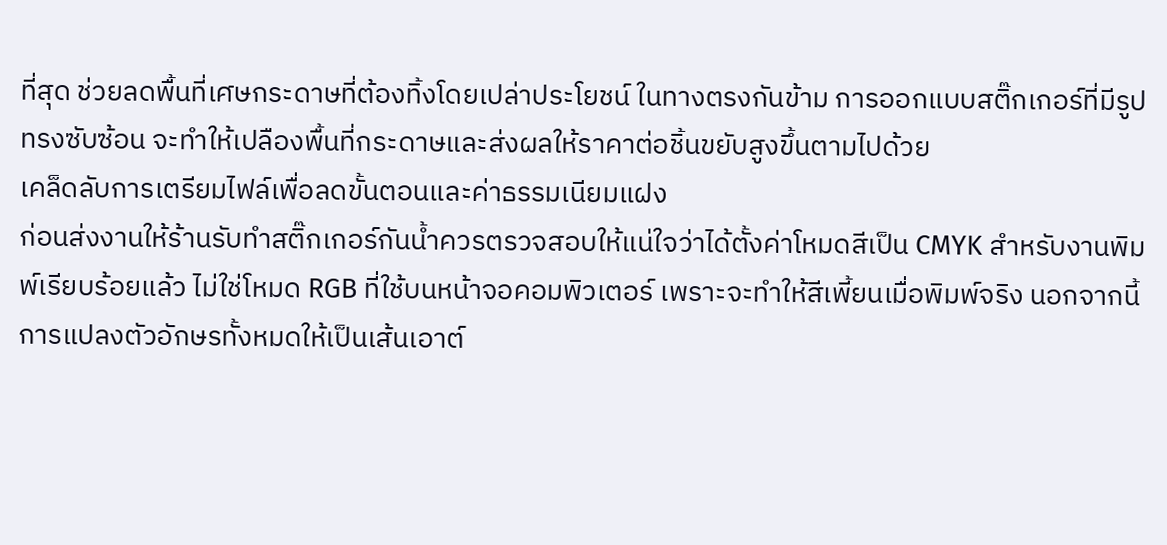ที่สุด ช่วยลดพื้นที่เศษกระดาษที่ต้องทิ้งโดยเปล่าประโยชน์ ในทางตรงกันข้าม การออกแบบสติ๊กเกอร์ที่มีรูปทรงซับซ้อน จะทำให้เปลืองพื้นที่กระดาษและส่งผลให้ราคาต่อชิ้นขยับสูงขึ้นตามไปด้วย
เคล็ดลับการเตรียมไฟล์เพื่อลดขั้นตอนและค่าธรรมเนียมแฝง
ก่อนส่งงานให้ร้านรับทําสติ๊กเกอร์กันน้ำควรตรวจสอบให้แน่ใจว่าได้ตั้งค่าโหมดสีเป็น CMYK สำหรับงานพิมพ์เรียบร้อยแล้ว ไม่ใช่โหมด RGB ที่ใช้บนหน้าจอคอมพิวเตอร์ เพราะจะทำให้สีเพี้ยนเมื่อพิมพ์จริง นอกจากนี้การแปลงตัวอักษรทั้งหมดให้เป็นเส้นเอาต์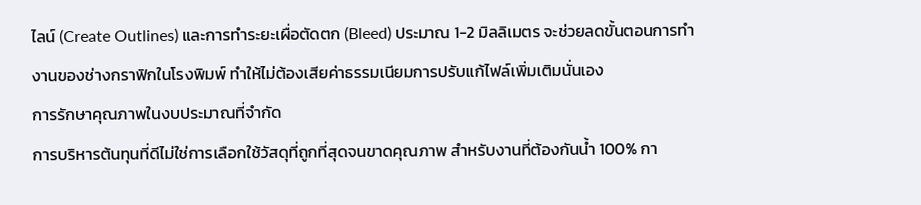ไลน์ (Create Outlines) และการทำระยะเผื่อตัดตก (Bleed) ประมาณ 1-2 มิลลิเมตร จะช่วยลดขั้นตอนการทำงานของช่างกราฟิกในโรงพิมพ์ ทำให้ไม่ต้องเสียค่าธรรมเนียมการปรับแก้ไฟล์เพิ่มเติมนั่นเอง
การรักษาคุณภาพในงบประมาณที่จำกัด
การบริหารต้นทุนที่ดีไม่ใช่การเลือกใช้วัสดุที่ถูกที่สุดจนขาดคุณภาพ สำหรับงานที่ต้องกันน้ำ 100% กา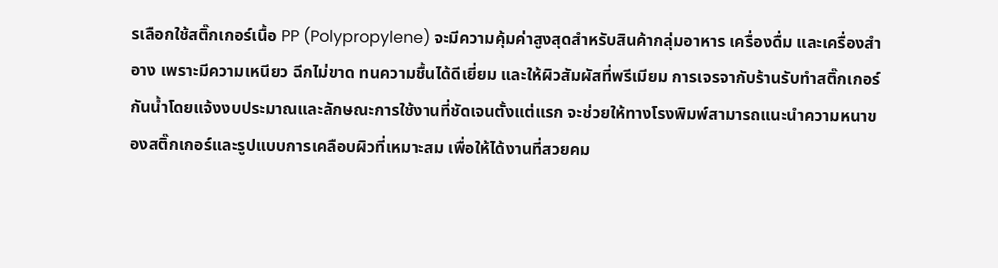รเลือกใช้สติ๊กเกอร์เนื้อ PP (Polypropylene) จะมีความคุ้มค่าสูงสุดสำหรับสินค้ากลุ่มอาหาร เครื่องดื่ม และเครื่องสำอาง เพราะมีความเหนียว ฉีกไม่ขาด ทนความชื้นได้ดีเยี่ยม และให้ผิวสัมผัสที่พรีเมียม การเจรจากับร้านรับทําสติ๊กเกอร์กันน้ำโดยแจ้งงบประมาณและลักษณะการใช้งานที่ชัดเจนตั้งแต่แรก จะช่วยให้ทางโรงพิมพ์สามารถแนะนำความหนาของสติ๊กเกอร์และรูปแบบการเคลือบผิวที่เหมาะสม เพื่อให้ได้งานที่สวยคม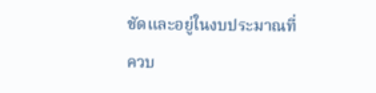ชัดและอยู่ในงบประมาณที่ควบ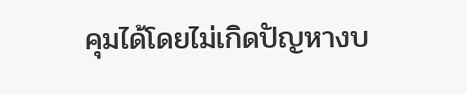คุมได้โดยไม่เกิดปัญหางบ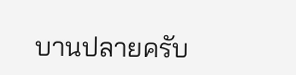บานปลายครับ